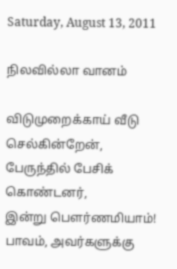Saturday, August 13, 2011

நிலவில்லா வானம்

விடுமுறைக்காய் வீடு செல்கின்றேன்,
பேருந்தில் பேசிக் கொண்டனர்,
இன்று பௌர்ணமியாம்!
பாவம், அவர்களுக்கு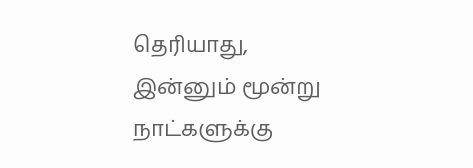தெரியாது,
இன்னும் மூன்று நாட்களுக்கு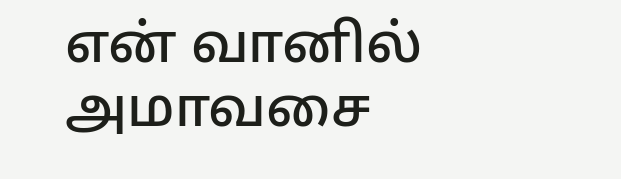என் வானில் அமாவசை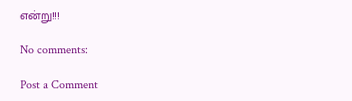என்று!!!

No comments:

Post a Comment